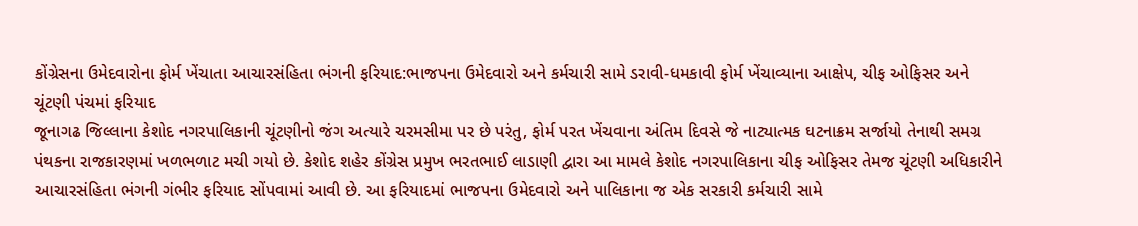કોંગ્રેસના ઉમેદવારોના ફોર્મ ખેંચાતા આચારસંહિતા ભંગની ફરિયાદ:ભાજપના ઉમેદવારો અને કર્મચારી સામે ડરાવી-ધમકાવી ફોર્મ ખેંચાવ્યાના આક્ષેપ, ચીફ ઓફિસર અને ચૂંટણી પંચમાં ફરિયાદ
જૂનાગઢ જિલ્લાના કેશોદ નગરપાલિકાની ચૂંટણીનો જંગ અત્યારે ચરમસીમા પર છે પરંતુ, ફોર્મ પરત ખેંચવાના અંતિમ દિવસે જે નાટ્યાત્મક ઘટનાક્રમ સર્જાયો તેનાથી સમગ્ર પંથકના રાજકારણમાં ખળભળાટ મચી ગયો છે. કેશોદ શહેર કોંગ્રેસ પ્રમુખ ભરતભાઈ લાડાણી દ્વારા આ મામલે કેશોદ નગરપાલિકાના ચીફ ઓફિસર તેમજ ચૂંટણી અધિકારીને આચારસંહિતા ભંગની ગંભીર ફરિયાદ સોંપવામાં આવી છે. આ ફરિયાદમાં ભાજપના ઉમેદવારો અને પાલિકાના જ એક સરકારી કર્મચારી સામે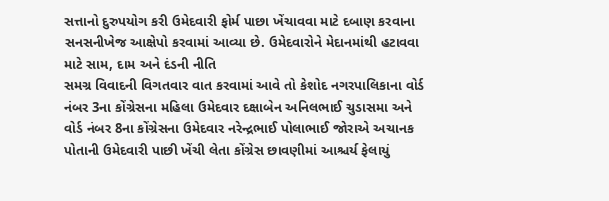સત્તાનો દુરુપયોગ કરી ઉમેદવારી ફોર્મ પાછા ખેંચાવવા માટે દબાણ કરવાના સનસનીખેજ આક્ષેપો કરવામાં આવ્યા છે. ઉમેદવારોને મેદાનમાંથી હટાવવા માટે સામ, દામ અને દંડની નીતિ
સમગ્ર વિવાદની વિગતવાર વાત કરવામાં આવે તો કેશોદ નગરપાલિકાના વોર્ડ નંબર 3ના કોંગ્રેસના મહિલા ઉમેદવાર દક્ષાબેન અનિલભાઈ ચુડાસમા અને વોર્ડ નંબર 8ના કોંગ્રેસના ઉમેદવાર નરેન્દ્રભાઈ પોલાભાઈ જોરાએ અચાનક પોતાની ઉમેદવારી પાછી ખેંચી લેતા કોંગ્રેસ છાવણીમાં આશ્ચર્ય ફેલાયું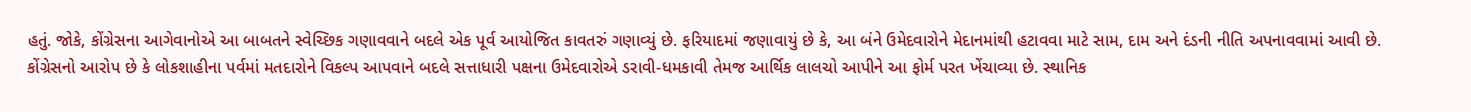હતું. જોકે, કોંગ્રેસના આગેવાનોએ આ બાબતને સ્વેચ્છિક ગણાવવાને બદલે એક પૂર્વ આયોજિત કાવતરું ગણાવ્યું છે. ફરિયાદમાં જણાવાયું છે કે, આ બંને ઉમેદવારોને મેદાનમાંથી હટાવવા માટે સામ, દામ અને દંડની નીતિ અપનાવવામાં આવી છે. કોંગ્રેસનો આરોપ છે કે લોકશાહીના પર્વમાં મતદારોને વિકલ્પ આપવાને બદલે સત્તાધારી પક્ષના ઉમેદવારોએ ડરાવી-ધમકાવી તેમજ આર્થિક લાલચો આપીને આ ફોર્મ પરત ખેંચાવ્યા છે. સ્થાનિક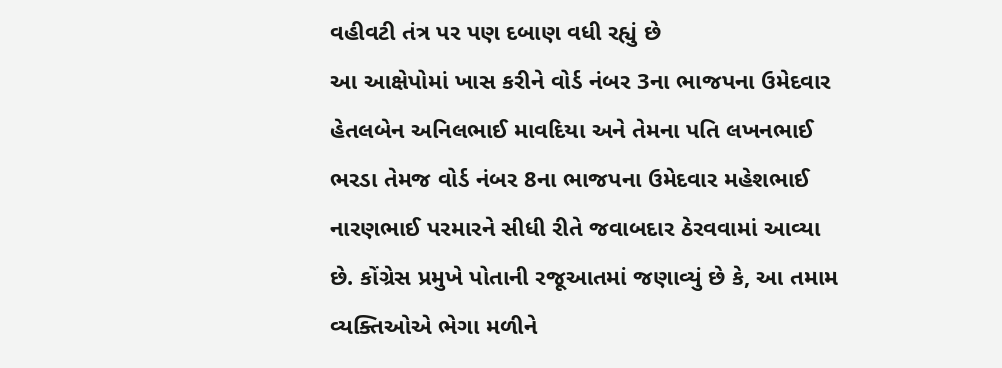વહીવટી તંત્ર પર પણ દબાણ વધી રહ્યું છે
આ આક્ષેપોમાં ખાસ કરીને વોર્ડ નંબર 3ના ભાજપના ઉમેદવાર હેતલબેન અનિલભાઈ માવદિયા અને તેમના પતિ લખનભાઈ ભરડા તેમજ વોર્ડ નંબર 8ના ભાજપના ઉમેદવાર મહેશભાઈ નારણભાઈ પરમારને સીધી રીતે જવાબદાર ઠેરવવામાં આવ્યા છે. કોંગ્રેસ પ્રમુખે પોતાની રજૂઆતમાં જણાવ્યું છે કે, આ તમામ વ્યક્તિઓએ ભેગા મળીને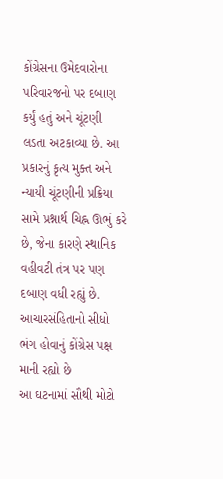કોંગ્રેસના ઉમેદવારોના પરિવારજનો પર દબાણ કર્યું હતું અને ચૂંટણી લડતા અટકાવ્યા છે. આ પ્રકારનું કૃત્ય મુક્ત અને ન્યાયી ચૂંટણીની પ્રક્રિયા સામે પ્રશ્નાર્થ ચિહ્ન ઊભું કરે છે, જેના કારણે સ્થાનિક વહીવટી તંત્ર પર પણ દબાણ વધી રહ્યું છે. આચારસંહિતાનો સીધો ભંગ હોવાનું કોંગ્રેસ પક્ષ માની રહ્યો છે
આ ઘટનામાં સૌથી મોટો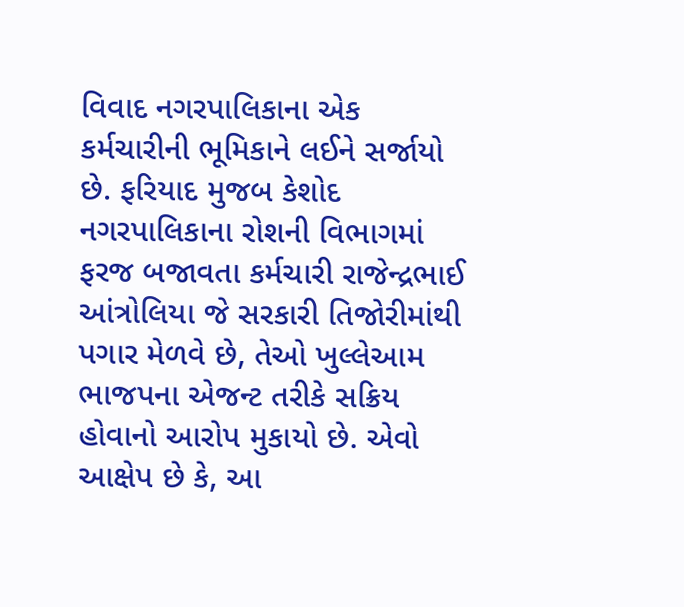વિવાદ નગરપાલિકાના એક કર્મચારીની ભૂમિકાને લઈને સર્જાયો છે. ફરિયાદ મુજબ કેશોદ નગરપાલિકાના રોશની વિભાગમાં ફરજ બજાવતા કર્મચારી રાજેન્દ્રભાઈ આંત્રોલિયા જે સરકારી તિજોરીમાંથી પગાર મેળવે છે, તેઓ ખુલ્લેઆમ ભાજપના એજન્ટ તરીકે સક્રિય હોવાનો આરોપ મુકાયો છે. એવો આક્ષેપ છે કે, આ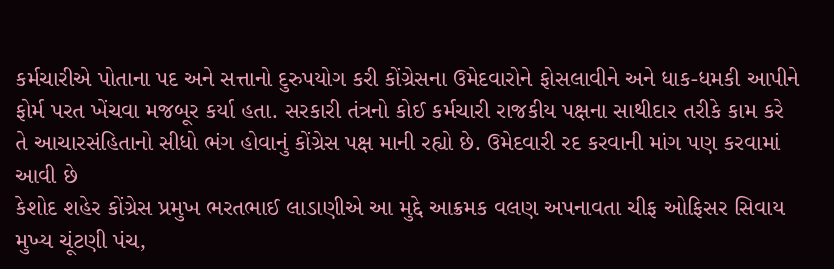કર્મચારીએ પોતાના પદ અને સત્તાનો દુરુપયોગ કરી કોંગ્રેસના ઉમેદવારોને ફોસલાવીને અને ધાક-ધમકી આપીને ફોર્મ પરત ખેંચવા મજબૂર કર્યા હતા. સરકારી તંત્રનો કોઈ કર્મચારી રાજકીય પક્ષના સાથીદાર તરીકે કામ કરે તે આચારસંહિતાનો સીધો ભંગ હોવાનું કોંગ્રેસ પક્ષ માની રહ્યો છે. ઉમેદવારી રદ કરવાની માંગ પણ કરવામાં આવી છે
કેશોદ શહેર કોંગ્રેસ પ્રમુખ ભરતભાઈ લાડાણીએ આ મુદ્દે આક્રમક વલણ અપનાવતા ચીફ ઓફિસર સિવાય મુખ્ય ચૂંટણી પંચ,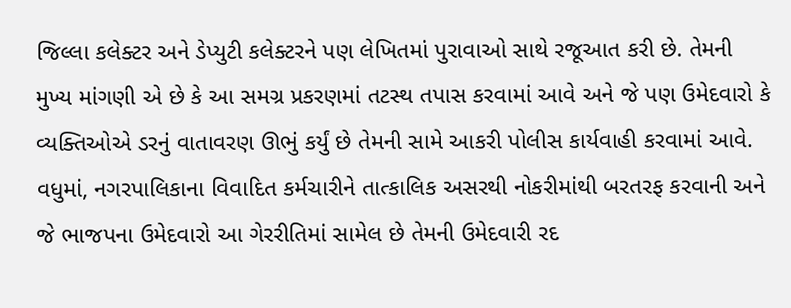જિલ્લા કલેક્ટર અને ડેપ્યુટી કલેક્ટરને પણ લેખિતમાં પુરાવાઓ સાથે રજૂઆત કરી છે. તેમની મુખ્ય માંગણી એ છે કે આ સમગ્ર પ્રકરણમાં તટસ્થ તપાસ કરવામાં આવે અને જે પણ ઉમેદવારો કે વ્યક્તિઓએ ડરનું વાતાવરણ ઊભું કર્યું છે તેમની સામે આકરી પોલીસ કાર્યવાહી કરવામાં આવે. વધુમાં, નગરપાલિકાના વિવાદિત કર્મચારીને તાત્કાલિક અસરથી નોકરીમાંથી બરતરફ કરવાની અને જે ભાજપના ઉમેદવારો આ ગેરરીતિમાં સામેલ છે તેમની ઉમેદવારી રદ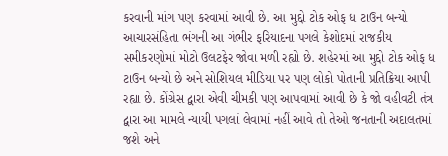કરવાની માંગ પણ કરવામાં આવી છે. આ મુદ્દો ટોક ઓફ ધ ટાઉન બન્યો
આચારસંહિતા ભંગની આ ગંભીર ફરિયાદના પગલે કેશોદમાં રાજકીય સમીકરણોમાં મોટો ઉલટફેર જોવા મળી રહ્યો છે. શહેરમાં આ મુદ્દો ટોક ઓફ ધ ટાઉન બન્યો છે અને સોશિયલ મીડિયા પર પણ લોકો પોતાની પ્રતિક્રિયા આપી રહ્યા છે. કોંગ્રેસ દ્વારા એવી ચીમકી પણ આપવામાં આવી છે કે જો વહીવટી તંત્ર દ્વારા આ મામલે ન્યાયી પગલાં લેવામાં નહીં આવે તો તેઓ જનતાની અદાલતમાં જશે અને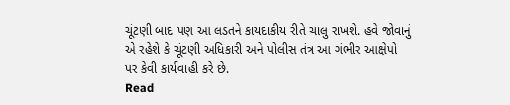ચૂંટણી બાદ પણ આ લડતને કાયદાકીય રીતે ચાલુ રાખશે. હવે જોવાનું એ રહેશે કે ચૂંટણી અધિકારી અને પોલીસ તંત્ર આ ગંભીર આક્ષેપો પર કેવી કાર્યવાહી કરે છે.
Read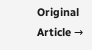Original Article →